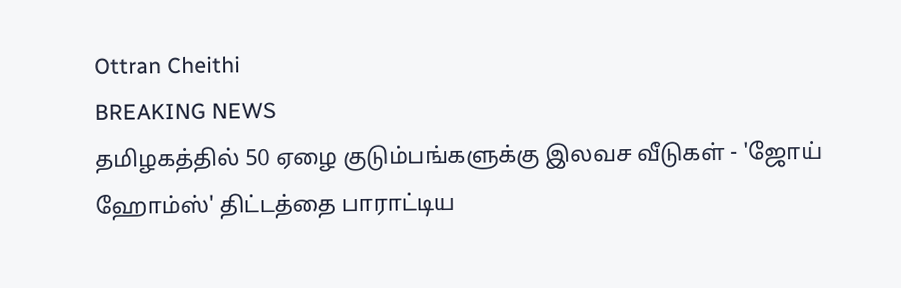Ottran Cheithi
BREAKING NEWS
தமிழகத்தில் 50 ஏழை குடும்பங்களுக்கு இலவச வீடுகள் - 'ஜோய் ஹோம்ஸ்' திட்டத்தை பாராட்டிய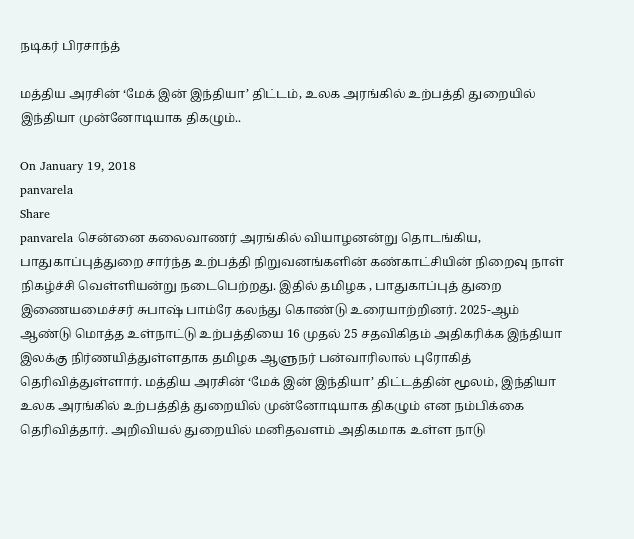நடிகர் பிரசாந்த்

மத்திய அரசின் ‘மேக் இன் இந்தியா’ திட்டம், உலக அரங்கில் உற்பத்தி துறையில் இந்தியா முன்னோடியாக திகழும்..

On January 19, 2018
panvarela
Share
panvarela சென்னை கலைவாணர் அரங்கில் வியாழனன்று தொடங்கிய, பாதுகாப்புத்துறை சார்ந்த உற்பத்தி நிறுவனங்களின் கண்காட்சியின் நிறைவு நாள் நிகழ்ச்சி வெள்ளியன்று நடைபெற்றது. இதில் தமிழக , பாதுகாப்புத் துறை இணையமைச்சர் சுபாஷ் பாம்ரே கலந்து கொண்டு உரையாற்றினர். 2025-ஆம் ஆண்டு மொத்த உள்நாட்டு உற்பத்தியை 16 முதல் 25 சதவிகிதம் அதிகரிக்க இந்தியா இலக்கு நிர்ணயித்துள்ளதாக தமிழக ஆளுநர் பன்வாரிலால் புரோகித் தெரிவித்துள்ளார். மத்திய அரசின் ‘மேக் இன் இந்தியா’ திட்டத்தின் மூலம், இந்தியா உலக அரங்கில் உற்பத்தித் துறையில் முன்னோடியாக திகழும் என நம்பிக்கை தெரிவித்தார். அறிவியல் துறையில் மனிதவளம் அதிகமாக உள்ள நாடு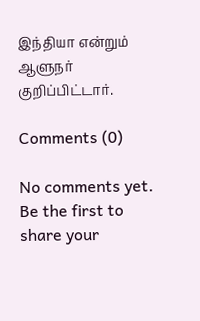இந்தியா என்றும் ஆளுநர் குறிப்பிட்டார்.

Comments (0)

No comments yet. Be the first to share your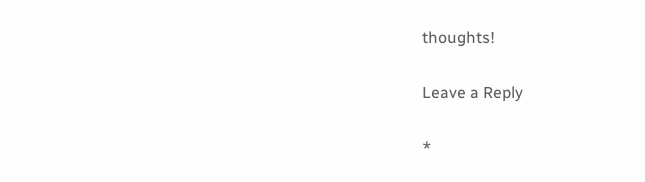thoughts!

Leave a Reply

*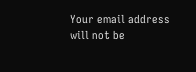Your email address will not be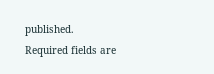published. Required fields are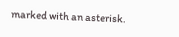marked with an asterisk.